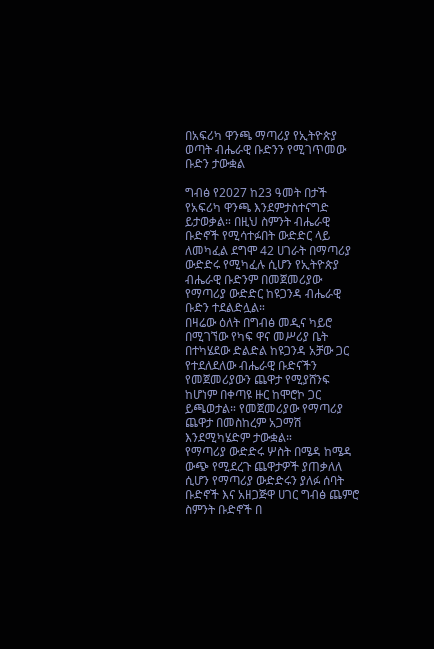በአፍሪካ ዋንጫ ማጣሪያ የኢትዮጵያ ወጣት ብሔራዊ ቡድንን የሚገጥመው ቡድን ታውቋል

ግብፅ የ2027 ከ23 ዓመት በታች የአፍሪካ ዋንጫ እንደምታስተናግድ ይታወቃል። በዚህ ስምንት ብሔራዊ ቡድኖች የሚሳተፉበት ውድድር ላይ ለመካፈል ደግሞ 42 ሀገራት በማጣሪያ ውድድሩ የሚካፈሉ ሲሆን የኢትዮጵያ ብሔራዊ ቡድንም በመጀመሪያው የማጣሪያ ውድድር ከዩጋንዳ ብሔራዊ ቡድን ተደልድሏል።
በዛሬው ዕለት በግብፅ መዲና ካይሮ በሚገኘው የካፍ ዋና መሥሪያ ቤት በተካሄደው ድልድል ከዩጋንዳ አቻው ጋር የተደለደለው ብሔራዊ ቡድናችን የመጀመሪያውን ጨዋታ የሚያሸንፍ ከሆነም በቀጣዩ ዙር ከሞሮኮ ጋር ይጫወታል። የመጀመሪያው የማጣሪያ ጨዋታ በመስከረም አጋማሽ እንደሚካሄድም ታውቋል።
የማጣሪያ ውድድሩ ሦስት በሜዳ ከሜዳ ውጭ የሚደረጉ ጨዋታዎች ያጠቃለለ ሲሆን የማጣሪያ ውድድሩን ያለፉ ሰባት ቡድኖች እና አዘጋጅዋ ሀገር ግብፅ ጨምሮ ስምንት ቡድኖች በ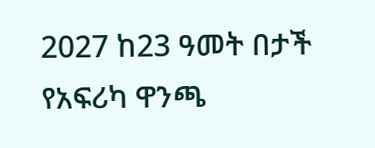2027 ከ23 ዓመት በታች የአፍሪካ ዋንጫ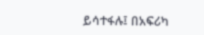ይሳተፋሉ፤ በአፍሪካ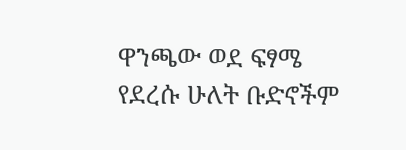ዋንጫው ወደ ፍፃሜ የደረሱ ሁለት ቡድኖችም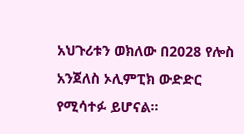አህጉሪቱን ወክለው በ2028 የሎስ አንጀለስ ኦሊምፒክ ውድድር የሚሳተፉ ይሆናል።